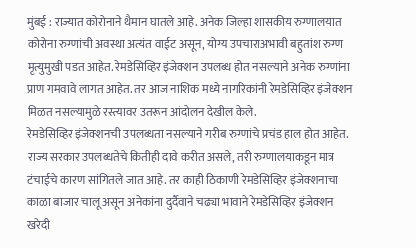मुंबई : राज्यात कोरोनाने थैमान घातले आहे. अनेक जिल्हा शासकीय रुग्णालयात कोरोना रुग्णांची अवस्था अत्यंत वाईट असून, योग्य उपचाराअभावी बहुतांश रुग्ण मृत्युमुखी पडत आहेत. रेमडेसिव्हिर इंजेक्शन उपलब्ध होत नसल्याने अनेक रुग्णांना प्राण गमवावे लागत आहेत. तर आज नाशिक मध्ये नागरिकांनी रेमडेसिव्हिर इंजेक्शन मिळत नसल्यामुळे रस्त्यावर उतरून आंदोलन देखील केले.
रेमडेसिव्हिर इंजेक्शनची उपलब्धता नसल्याने गरीब रुग्णांचे प्रचंड हाल होत आहेत. राज्य सरकार उपलब्धतेचे कितीही दावे करीत असले, तरी रुग्णालयाकडून मात्र टंचाईचे कारण सांगितले जात आहे. तर काही ठिकाणी रेमडेसिव्हिर इंजेक्शनाचा काळा बाजार चालू असून अनेकांना दुर्दैवाने चढ्या भावाने रेमडेसिव्हिर इंजेक्शन खरेदी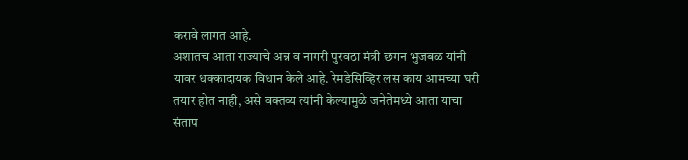करावे लागत आहे.
अशातच आता राज्याचे अन्न व नागरी पुरवठा मंत्री छगन भुजबळ यांनी यावर धक्कादायक विधान केले आहे. रेमडेसिव्हिर लस काय आमच्या घरी तयार होत नाही, असे वक्तव्य त्यांनी केल्यामुळे जनेतेमध्ये आता याचा संताप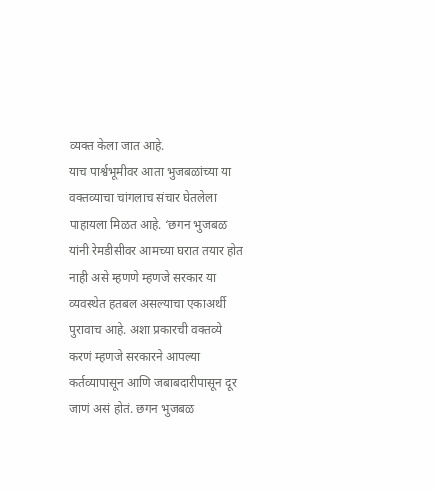व्यक्त केला जात आहे.
याच पार्श्वभूमीवर आता भुजबळांच्या या वक्तव्याचा चांगलाच संचार घेतलेला पाहायला मिळत आहे. ‘छगन भुजबळ यांनी रेमडीसीवर आमच्या घरात तयार होत नाही असे म्हणणे म्हणजे सरकार या व्यवस्थेत हतबल असल्याचा एकाअर्थी पुरावाच आहे. अशा प्रकारची वक्तव्ये करणं म्हणजे सरकारने आपल्या कर्तव्यापासून आणि जबाबदारीपासून दूर जाणं असं होतं. छगन भुजबळ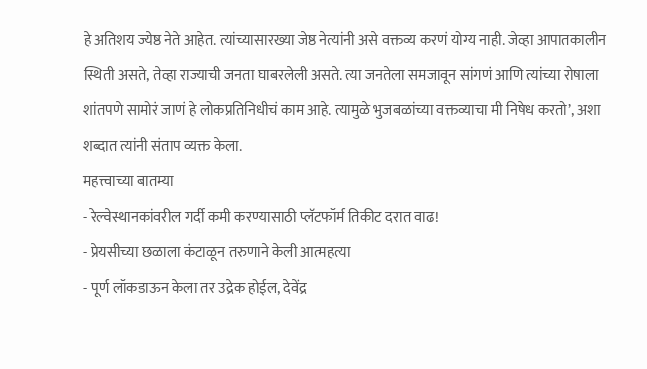हे अतिशय ज्येष्ठ नेते आहेत. त्यांच्यासारख्या जेष्ठ नेत्यांनी असे वक्तव्य करणं योग्य नाही. जेव्हा आपातकालीन स्थिती असते, तेव्हा राज्याची जनता घाबरलेली असते. त्या जनतेला समजावून सांगणं आणि त्यांच्या रोषाला शांतपणे सामोरं जाणं हे लोकप्रतिनिधीचं काम आहे. त्यामुळे भुजबळांच्या वक्तव्याचा मी निषेध करतो’, अशा शब्दात त्यांनी संताप व्यक्त केला.
महत्त्वाच्या बातम्या
- रेल्वेस्थानकांवरील गर्दी कमी करण्यासाठी प्लॅटफॉर्म तिकीट दरात वाढ!
- प्रेयसीच्या छळाला कंटाळून तरुणाने केली आत्महत्या
- पूर्ण लॉकडाऊन केला तर उद्रेक होईल, देवेंद्र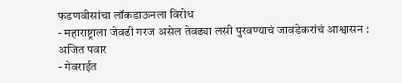फडणवीसांचा लॉकडाऊनला विरोध
- महाराष्ट्राला जेवढी गरज असेल तेवढ्या लसी पुरवण्याचं जावडेकरांचं आश्वासन : अजित पवार
- गेवराईत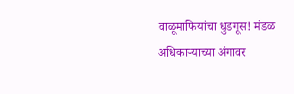वाळूमाफियांचा धुडगूस! मंडळ अधिकाऱ्याच्या अंगावर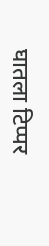घातला टिप्पर